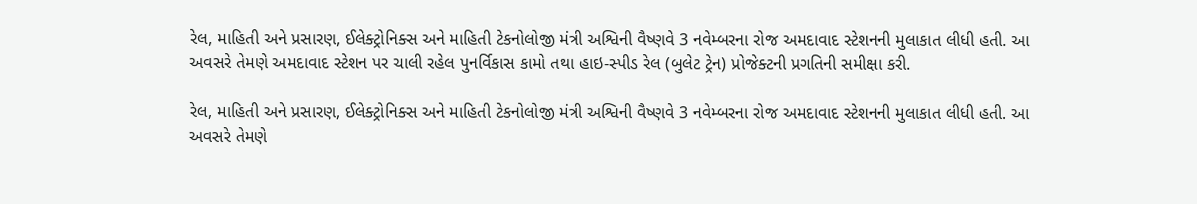રેલ, માહિતી અને પ્રસારણ, ઈલેક્ટ્રોનિક્સ અને માહિતી ટેકનોલોજી મંત્રી અશ્વિની વૈષ્ણવે 3 નવેમ્બરના રોજ અમદાવાદ સ્ટેશનની મુલાકાત લીધી હતી. આ અવસરે તેમણે અમદાવાદ સ્ટેશન પર ચાલી રહેલ પુનર્વિકાસ કામો તથા હાઇ-સ્પીડ રેલ (બુલેટ ટ્રેન) પ્રોજેક્ટની પ્રગતિની સમીક્ષા કરી.

રેલ, માહિતી અને પ્રસારણ, ઈલેક્ટ્રોનિક્સ અને માહિતી ટેકનોલોજી મંત્રી અશ્વિની વૈષ્ણવે 3 નવેમ્બરના રોજ અમદાવાદ સ્ટેશનની મુલાકાત લીધી હતી. આ અવસરે તેમણે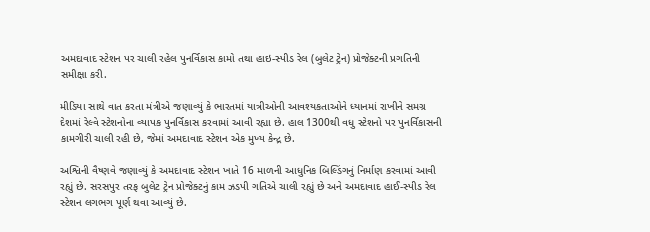અમદાવાદ સ્ટેશન પર ચાલી રહેલ પુનર્વિકાસ કામો તથા હાઇ-સ્પીડ રેલ (બુલેટ ટ્રેન) પ્રોજેક્ટની પ્રગતિની સમીક્ષા કરી.

મીડિયા સાથે વાત કરતા મંત્રીએ જણાવ્યું કે ભારતમાં યાત્રીઓની આવશ્યકતાઓને ધ્યાનમાં રાખીને સમગ્ર દેશમાં રેલ્વે સ્ટેશનોના વ્યાપક પુનર્વિકાસ કરવામાં આવી રહ્યા છે. હાલ 1300થી વધુ સ્ટેશનો પર પુનર્વિકાસની કામગીરી ચાલી રહી છે, જેમાં અમદાવાદ સ્ટેશન એક મુખ્ય કેન્દ્ર છે.

અશ્વિની વૈષ્ણવે જણાવ્યું કે અમદાવાદ સ્ટેશન ખાતે 16 માળની આધુનિક બિલ્ડિંગનું નિર્માણ કરવામાં આવી રહ્યું છે. સરસપુર તરફ બુલેટ ટ્રેન પ્રોજેક્ટનું કામ ઝડપી ગતિએ ચાલી રહ્યું છે અને અમદાવાદ હાઈ-સ્પીડ રેલ સ્ટેશન લગભગ પૂર્ણ થવા આવ્યું છે.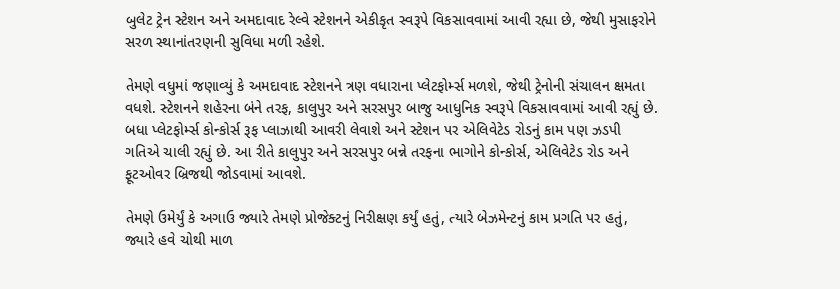બુલેટ ટ્રેન સ્ટેશન અને અમદાવાદ રેલ્વે સ્ટેશનને એકીકૃત સ્વરૂપે વિકસાવવામાં આવી રહ્યા છે, જેથી મુસાફરોને સરળ સ્થાનાંતરણની સુવિધા મળી રહેશે.

તેમણે વધુમાં જણાવ્યું કે અમદાવાદ સ્ટેશનને ત્રણ વધારાના પ્લેટફોર્મ્સ મળશે, જેથી ટ્રેનોની સંચાલન ક્ષમતા વધશે. સ્ટેશનને શહેરના બંને તરફ, કાલુપુર અને સરસપુર બાજુ આધુનિક સ્વરૂપે વિકસાવવામાં આવી રહ્યું છે. બધા પ્લેટફોર્મ્સ કોન્કોર્સ રૂફ પ્લાઝાથી આવરી લેવાશે અને સ્ટેશન પર એલિવેટેડ રોડનું કામ પણ ઝડપી ગતિએ ચાલી રહ્યું છે. આ રીતે કાલુપુર અને સરસપુર બન્ને તરફના ભાગોને કોન્કોર્સ, એલિવેટેડ રોડ અને ફૂટઓવર બ્રિજથી જોડવામાં આવશે.

તેમણે ઉમેર્યું કે અગાઉ જ્યારે તેમણે પ્રોજેક્ટનું નિરીક્ષણ કર્યું હતું, ત્યારે બેઝમેન્ટનું કામ પ્રગતિ પર હતું, જ્યારે હવે ચોથી માળ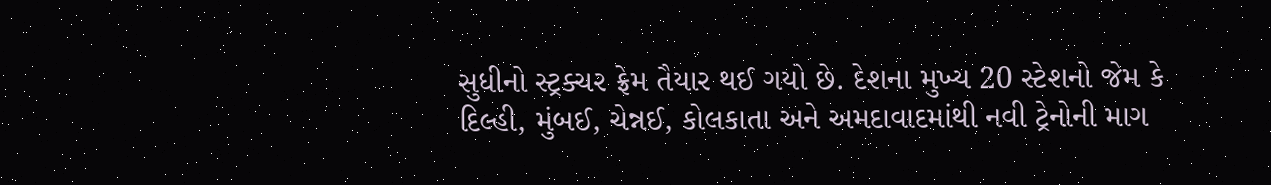સુધીનો સ્ટ્રક્ચર ફ્રેમ તૈયાર થઈ ગયો છે. દેશના મુખ્ય 20 સ્ટેશનો જેમ કે દિલ્હી, મુંબઈ, ચેન્નઈ, કોલકાતા અને અમદાવાદમાંથી નવી ટ્રેનોની માગ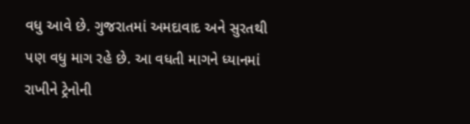વધુ આવે છે. ગુજરાતમાં અમદાવાદ અને સુરતથી પણ વધુ માગ રહે છે. આ વધતી માગને ધ્યાનમાં રાખીને ટ્રેનોની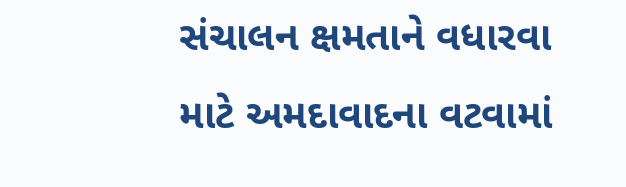સંચાલન ક્ષમતાને વધારવા માટે અમદાવાદના વટવામાં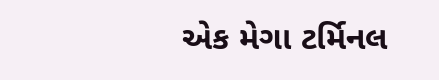એક મેગા ટર્મિનલ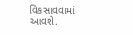વિકસાવવામાં આવશે.